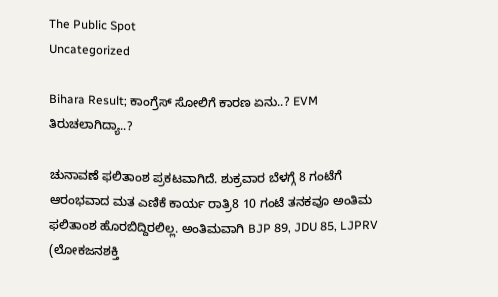The Public Spot
Uncategorized

Bihara Result; ಕಾಂಗ್ರೆಸ್‌ ಸೋಲಿಗೆ ಕಾರಣ ಏನು..? EVM ತಿರುಚಲಾಗಿದ್ಯಾ..?

ಚುನಾವಣೆ ಫಲಿತಾಂಶ ಪ್ರಕಟವಾಗಿದೆ. ಶುಕ್ರವಾರ ಬೆಳಗ್ಗೆ 8 ಗಂಟೆಗೆ ಆರಂಭವಾದ ಮತ ಎಣಿಕೆ ಕಾರ್ಯ ರಾತ್ರಿ8 10 ಗಂಟೆ ತನಕವೂ ಅಂತಿಮ ಫಲಿತಾಂಶ ಹೊರಬಿದ್ದಿರಲಿಲ್ಲ. ಅಂತಿಮವಾಗಿ BJP 89, JDU 85, LJPRV (ಲೋಕಜನಶಕ್ತಿ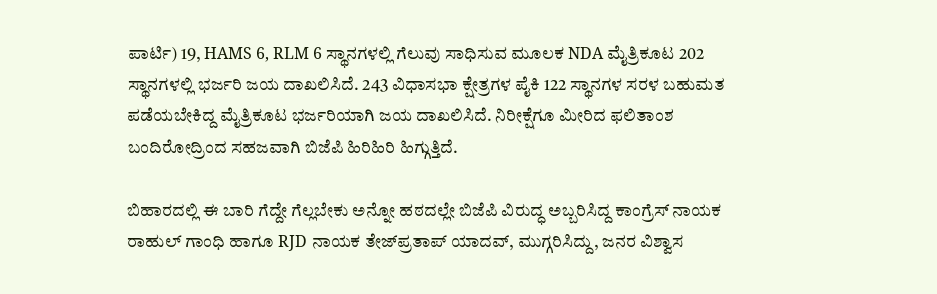ಪಾರ್ಟಿ) 19, HAMS 6, RLM 6 ಸ್ಥಾನಗಳಲ್ಲಿ ಗೆಲುವು ಸಾಧಿಸುವ ಮೂಲಕ NDA ಮೈತ್ರಿಕೂಟ 202 ಸ್ಥಾನಗಳಲ್ಲಿ ಭರ್ಜರಿ ಜಯ ದಾಖಲಿಸಿದೆ. 243 ವಿಧಾಸಭಾ ಕ್ಷೇತ್ರಗಳ ಪೈಕಿ 122 ಸ್ಥಾನಗಳ ಸರಳ ಬಹುಮತ ಪಡೆಯಬೇಕಿದ್ದ ಮೈತ್ರಿಕೂಟ ಭರ್ಜರಿಯಾಗಿ ಜಯ ದಾಖಲಿಸಿದೆ. ನಿರೀಕ್ಷೆಗೂ ಮೀರಿದ ಫಲಿತಾಂಶ ಬಂದಿರೋದ್ರಿಂದ ಸಹಜವಾಗಿ ಬಿಜೆಪಿ ಹಿರಿಹಿರಿ ಹಿಗ್ಗುತ್ತಿದೆ.

ಬಿಹಾರದಲ್ಲಿ ಈ ಬಾರಿ ಗೆದ್ದೇ ಗೆಲ್ಲಬೇಕು ಅನ್ನೋ ಹಠದಲ್ಲೇ ಬಿಜೆಪಿ ವಿರುದ್ಧ ಅಬ್ಬರಿಸಿದ್ದ ಕಾಂಗ್ರೆಸ್‌ ನಾಯಕ ರಾಹುಲ್‌ ಗಾಂಧಿ ಹಾಗೂ RJD ನಾಯಕ ತೇಜ್‌ಪ್ರತಾಪ್‌ ಯಾದವ್‌, ಮುಗ್ಗರಿಸಿದ್ದು, ಜನರ ವಿಶ್ವಾಸ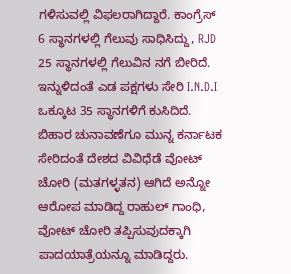ಗಳಿಸುವಲ್ಲಿ ವಿಫಲರಾಗಿದ್ದಾರೆ. ಕಾಂಗ್ರೆಸ್‌ 6 ಸ್ಥಾನಗಳಲ್ಲಿ ಗೆಲುವು ಸಾಧಿಸಿದ್ದು, RJD 25 ಸ್ಥಾನಗಳಲ್ಲಿ ಗೆಲುವಿನ ನಗೆ ಬೀರಿದೆ. ಇನ್ನುಳಿದಂತೆ ಎಡ ಪಕ್ಷಗಳು ಸೇರಿ I.N.D.I ಒಕ್ಕೂಟ 35 ಸ್ಥಾನಗಳಿಗೆ ಕುಸಿದಿದೆ. ಬಿಹಾರ ಚುನಾವಣೆಗೂ ಮುನ್ನ ಕರ್ನಾಟಕ ಸೇರಿದಂತೆ ದೇಶದ ವಿವಿಧೆಡೆ ವೋಟ್‌ ಚೋರಿ (ಮತಗಳ್ಳತನ) ಆಗಿದೆ ಅನ್ನೋ ಆರೋಪ ಮಾಡಿದ್ದ ರಾಹುಲ್‌ ಗಾಂಧಿ, ವೋಟ್‌ ಚೋರಿ ತಪ್ಪಿಸುವುದಕ್ಕಾಗಿ ಪಾದಯಾತ್ರೆಯನ್ನೂ ಮಾಡಿದ್ದರು.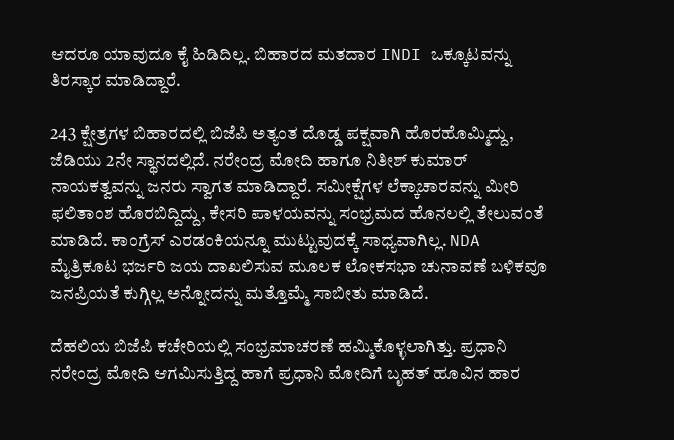ಆದರೂ ಯಾವುದೂ ಕೈ ಹಿಡಿದಿಲ್ಲ. ಬಿಹಾರದ ಮತದಾರ INDI ಒಕ್ಕೂಟವನ್ನು ತಿರಸ್ಕಾರ ಮಾಡಿದ್ದಾರೆ.

243 ಕ್ಷೇತ್ರಗಳ ಬಿಹಾರದಲ್ಲಿ ಬಿಜೆಪಿ ಅತ್ಯಂತ ದೊಡ್ಡ ಪಕ್ಷವಾಗಿ ಹೊರಹೊಮ್ಮಿದ್ದು, ಜೆಡಿಯು 2ನೇ ಸ್ಥಾನದಲ್ಲಿದೆ. ನರೇಂದ್ರ ಮೋದಿ ಹಾಗೂ ನಿತೀಶ್‌ ಕುಮಾರ್‌ ನಾಯಕತ್ವವನ್ನು ಜನರು ಸ್ವಾಗತ ಮಾಡಿದ್ದಾರೆ. ಸಮೀಕ್ಷೆಗಳ ಲೆಕ್ಕಾಚಾರವನ್ನು ಮೀರಿ ಫಲಿತಾಂಶ ಹೊರಬಿದ್ದಿದ್ದು, ಕೇಸರಿ ಪಾಳಯವನ್ನು ಸಂಭ್ರಮದ ಹೊನಲಲ್ಲಿ ತೇಲುವಂತೆ ಮಾಡಿದೆ. ಕಾಂಗ್ರೆಸ್‌ ಎರಡಂಕಿಯನ್ನೂ ಮುಟ್ಟುವುದಕ್ಕೆ ಸಾಧ್ಯವಾಗಿಲ್ಲ. NDA ಮೈತ್ರಿಕೂಟ ಭರ್ಜರಿ ಜಯ ದಾಖಲಿಸುವ ಮೂಲಕ ಲೋಕಸಭಾ ಚುನಾವಣೆ ಬಳಿಕವೂ ಜನಪ್ರಿಯತೆ ಕುಗ್ಗಿಲ್ಲ ಅನ್ನೋದನ್ನು ಮತ್ತೊಮ್ಮೆ ಸಾಬೀತು ಮಾಡಿದೆ.

ದೆಹಲಿಯ ಬಿಜೆಪಿ ಕಚೇರಿಯಲ್ಲಿ ಸಂಭ್ರಮಾಚರಣೆ ಹಮ್ಮಿಕೊಳ್ಳಲಾಗಿತ್ತು. ಪ್ರಧಾನಿ ನರೇಂದ್ರ ಮೋದಿ ಆಗಮಿಸುತ್ತಿದ್ದ ಹಾಗೆ ಪ್ರಧಾನಿ ಮೋದಿಗೆ ಬೃಹತ್‌ ಹೂವಿನ ಹಾರ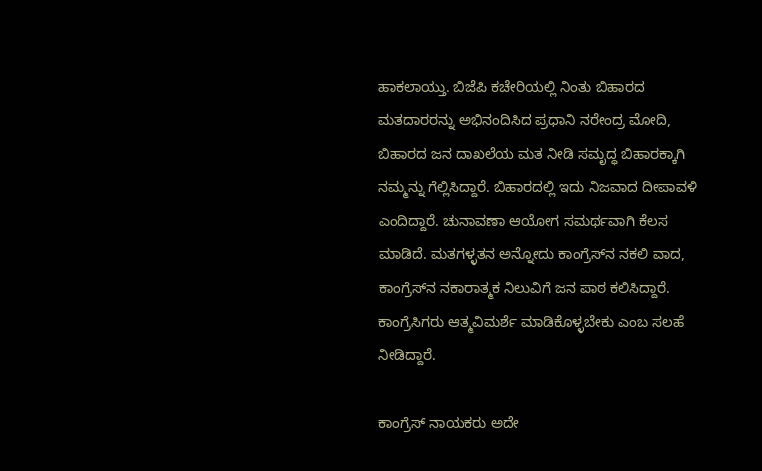ಹಾಕಲಾಯ್ತು. ಬಿಜೆಪಿ ಕಚೇರಿಯಲ್ಲಿ ನಿಂತು ಬಿಹಾರದ ಮತದಾರರನ್ನು ಅಭಿನಂದಿಸಿದ ಪ್ರಧಾನಿ ನರೇಂದ್ರ ಮೋದಿ, ಬಿಹಾರದ ಜನ ದಾಖಲೆಯ ಮತ ನೀಡಿ ಸಮೃದ್ಧ ಬಿಹಾರಕ್ಕಾಗಿ ನಮ್ಮನ್ನು ಗೆಲ್ಲಿಸಿದ್ದಾರೆ. ಬಿಹಾರದಲ್ಲಿ ಇದು ನಿಜವಾದ ದೀಪಾವಳಿ ಎಂದಿದ್ದಾರೆ. ಚುನಾವಣಾ ಆಯೋಗ ಸಮರ್ಥವಾಗಿ ಕೆಲಸ ಮಾಡಿದೆ. ಮತಗಳ್ಳತನ ಅನ್ನೋದು ಕಾಂಗ್ರೆಸ್‌ನ ನಕಲಿ ವಾದ, ಕಾಂಗ್ರೆಸ್‌ನ ನಕಾರಾತ್ಮಕ ನಿಲುವಿಗೆ ಜನ ಪಾಠ ಕಲಿಸಿದ್ದಾರೆ. ಕಾಂಗ್ರೆಸಿಗರು ಆತ್ಮವಿಮರ್ಶೆ ಮಾಡಿಕೊಳ್ಳಬೇಕು ಎಂಬ ಸಲಹೆ ನೀಡಿದ್ದಾರೆ.

ಕಾಂಗ್ರೆಸ್‌ ನಾಯಕರು ಅದೇ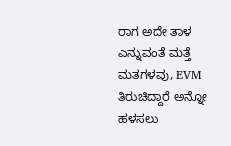ರಾಗ ಅದೇ ತಾಳ ಎನ್ನುವಂತೆ ಮತ್ತೆ ಮತಗಳವು, EVM ತಿರುಚಿದ್ದಾರೆ ಅನ್ನೋ ಹಳಸಲು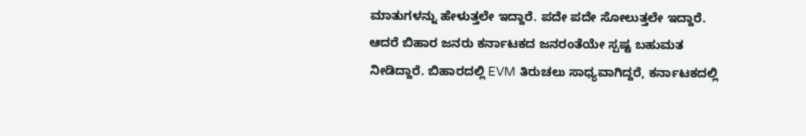ಮಾತುಗಳನ್ನು ಹೇಳುತ್ತಲೇ ಇದ್ದಾರೆ. ಪದೇ ಪದೇ ಸೋಲುತ್ತಲೇ ಇದ್ದಾರೆ. ಆದರೆ ಬಿಹಾರ ಜನರು ಕರ್ನಾಟಕದ ಜನರಂತೆಯೇ ಸ್ಪಷ್ಟ ಬಹುಮತ ನೀಡಿದ್ದಾರೆ. ಬಿಹಾರದಲ್ಲಿ EVM ತಿರುಚಲು ಸಾಧ್ಯವಾಗಿದ್ದರೆ, ಕರ್ನಾಟಕದಲ್ಲಿ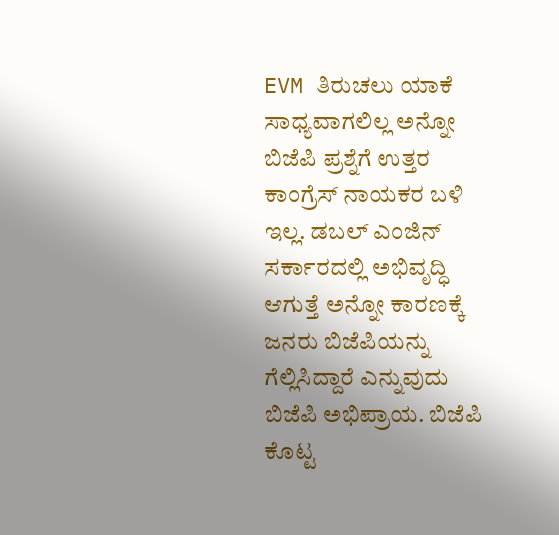EVM ತಿರುಚಲು ಯಾಕೆ ಸಾಧ್ಯವಾಗಲಿಲ್ಲ ಅನ್ನೋ ಬಿಜೆಪಿ ಪ್ರಶ್ನೆಗೆ ಉತ್ತರ ಕಾಂಗ್ರೆಸ್‌ ನಾಯಕರ ಬಳಿ ಇಲ್ಲ. ಡಬಲ್‌ ಎಂಜಿನ್‌ ಸರ್ಕಾರದಲ್ಲಿ ಅಭಿವೃದ್ಧಿ ಆಗುತ್ತೆ ಅನ್ನೋ ಕಾರಣಕ್ಕೆ ಜನರು ಬಿಜೆಪಿಯನ್ನು ಗೆಲ್ಲಿಸಿದ್ದಾರೆ ಎನ್ನುವುದು ಬಿಜೆಪಿ ಅಭಿಪ್ರಾಯ. ಬಿಜೆಪಿ ಕೊಟ್ಟ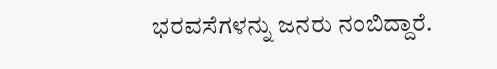ಭರವಸೆಗಳನ್ನು ಜನರು ನಂಬಿದ್ದಾರೆ.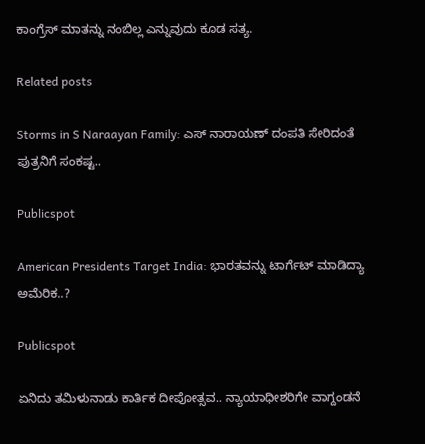ಕಾಂಗ್ರೆಸ್‌ ಮಾತನ್ನು ನಂಬಿಲ್ಲ ಎನ್ನುವುದು ಕೂಡ ಸತ್ಯ.

Related posts

Storms in S Naraayan Family: ಎಸ್ ನಾರಾಯಣ್ ದಂಪತಿ ಸೇರಿದಂತೆ ಪುತ್ರನಿಗೆ ಸಂಕಷ್ಟ..

Publicspot

American Presidents Target India: ಭಾರತವನ್ನು ಟಾರ್ಗೆಟ್ ಮಾಡಿದ್ಯಾ ಅಮೆರಿಕ..?

Publicspot

ಏನಿದು ತಮಿಳುನಾಡು ಕಾರ್ತಿಕ ದೀಪೋತ್ಸವ.. ನ್ಯಾಯಾಧೀಶರಿಗೇ ವಾಗ್ದಂಡನೆ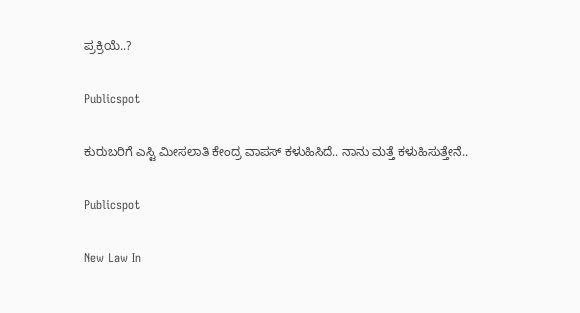ಪ್ರಕ್ರಿಯೆ..?

Publicspot

ಕುರುಬರಿಗೆ ಎಸ್ಟಿ ಮೀಸಲಾತಿ ಕೇಂದ್ರ ವಾಪಸ್‌ ಕಳುಹಿಸಿದೆ.. ನಾನು ಮತ್ತೆ ಕಳುಹಿಸುತ್ತೇನೆ..

Publicspot

New Law In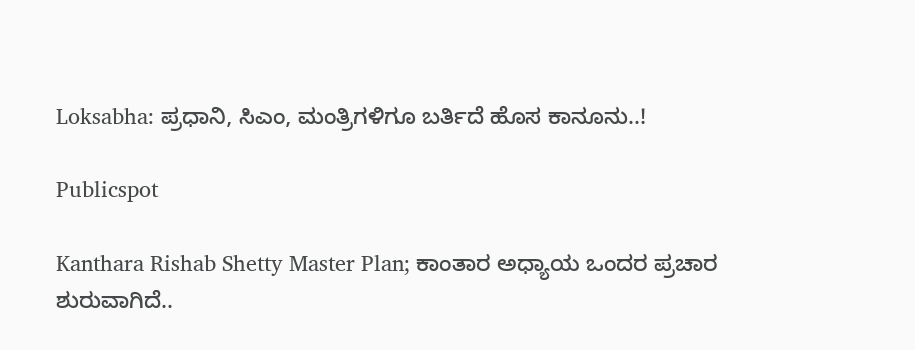Loksabha: ಪ್ರಧಾನಿ, ಸಿಎಂ, ಮಂತ್ರಿಗಳಿಗೂ ಬರ್ತಿದೆ ಹೊಸ ಕಾನೂನು..!

Publicspot

Kanthara Rishab Shetty Master Plan; ಕಾಂತಾರ ಅಧ್ಯಾಯ ಒಂದರ ಪ್ರಚಾರ ಶುರುವಾಗಿದೆ..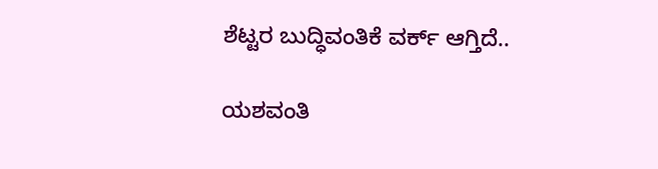ಶೆಟ್ಟರ ಬುದ್ಧಿವಂತಿಕೆ ವರ್ಕ್ ಆಗ್ತಿದೆ..

ಯಶವಂತಿ